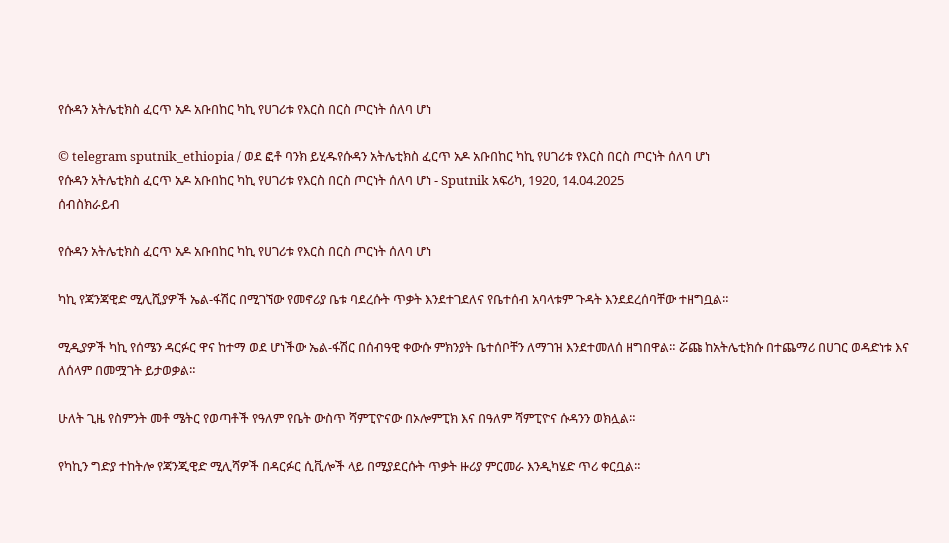የሱዳን አትሌቲክስ ፈርጥ አዶ አቡበከር ካኪ የሀገሪቱ የእርስ በርስ ጦርነት ሰለባ ሆነ

© telegram sputnik_ethiopia / ወደ ፎቶ ባንክ ይሂዱየሱዳን አትሌቲክስ ፈርጥ አዶ አቡበከር ካኪ የሀገሪቱ የእርስ በርስ ጦርነት ሰለባ ሆነ
የሱዳን አትሌቲክስ ፈርጥ አዶ አቡበከር ካኪ የሀገሪቱ የእርስ በርስ ጦርነት ሰለባ ሆነ - Sputnik አፍሪካ, 1920, 14.04.2025
ሰብስክራይብ

የሱዳን አትሌቲክስ ፈርጥ አዶ አቡበከር ካኪ የሀገሪቱ የእርስ በርስ ጦርነት ሰለባ ሆነ

ካኪ የጃንጃዊድ ሚሊሺያዎች ኤል-ፋሽር በሚገኘው የመኖሪያ ቤቱ ባደረሱት ጥቃት እንደተገደለና የቤተሰብ አባላቱም ጉዳት እንደደረሰባቸው ተዘግቧል።

ሚዲያዎች ካኪ የሰሜን ዳርፉር ዋና ከተማ ወደ ሆነችው ኤል-ፋሽር በሰብዓዊ ቀውሱ ምክንያት ቤተሰቦቸን ለማገዝ እንደተመለሰ ዘግበዋል። ሯጩ ከአትሌቲክሱ በተጨማሪ በሀገር ወዳድነቱ እና ለሰላም በመሟገት ይታወቃል።

ሁለት ጊዜ የስምንት መቶ ሜትር የወጣቶች የዓለም የቤት ውስጥ ሻምፒዮናው በኦሎምፒክ እና በዓለም ሻምፒዮና ሱዳንን ወክሏል።

የካኪን ግድያ ተከትሎ የጃንጂዊድ ሚሊሻዎች በዳርፉር ሲቪሎች ላይ በሚያደርሱት ጥቃት ዙሪያ ምርመራ እንዲካሄድ ጥሪ ቀርቧል።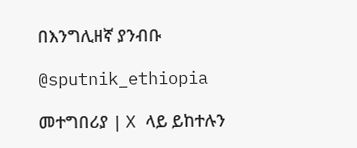በእንግሊዘኛ ያንብቡ

@sputnik_ethiopia

መተግበሪያ | X ላይ ይከተሉን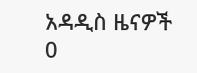አዳዲስ ዜናዎች
0